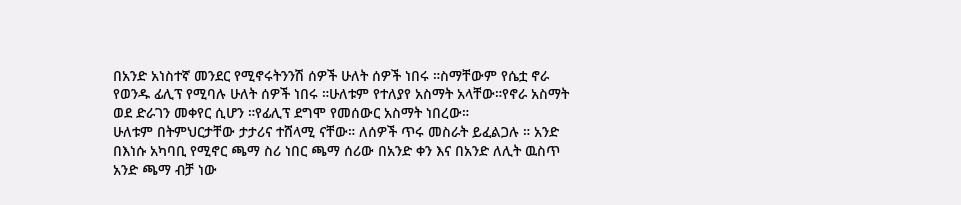በአንድ አነስተኛ መንደር የሚኖሩትንንሽ ሰዎች ሁለት ሰዎች ነበሩ ።ስማቸውም የሴቷ ኖራ የወንዱ ፊሊፕ የሚባሉ ሁለት ሰዎች ነበሩ ።ሁለቱም የተለያየ አስማት አላቸው።የኖራ አስማት ወደ ድራገን መቀየር ሲሆን ።የፊሊፕ ደግሞ የመሰውር አስማት ነበረው።
ሁለቱም በትምህርታቸው ታታሪና ተሸላሚ ናቸው። ለሰዎች ጥሩ መስራት ይፈልጋሉ ። አንድ በእነሱ አካባቢ የሚኖር ጫማ ስሪ ነበር ጫማ ሰሪው በአንድ ቀን እና በአንድ ለሊት ዉስጥ አንድ ጫማ ብቻ ነው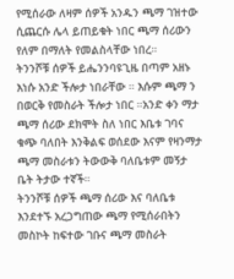የሚሰራው ለዛም ሰዎች አንዱን ጫማ ገዝተው ሲጨርሱ ሌላ ይጠይቁት ነበር ጫማ ሰሪውን የለም በማለት የመልስላቸው ነበረ።
ትንንሾቹ ሰዎች ይሔንንባዩጊዜ በጣም አዘኑ እነሱ አንድ ችሎታ ነበራቸው ። እሱም ጫማ ን በወርቅ የመስራት ችሎታ ነበር ።አንድ ቀን ማታ ጫማ ሰሪው ደክሞት ስለ ነበር እቤቱ ገባና ቁጭ ባለበት እንቅልፍ ወሰደው እናም የዛንማታ ጫማ መስራቱን ትውውቅ ባለቤቱም መኝታ ቤት ትታው ተኛች።
ትንንሾቹ ሰዎች ጫማ ሰሪው እና ባለቤቱ እንደተኙ አረጋግጠው ጫማ የሚሰራበትን መስኮት ከፍተው ገቡና ጫማ መስራት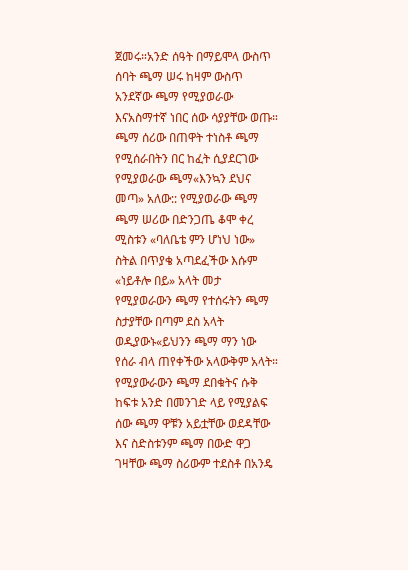ጀመሩ።አንድ ሰዓት በማይሞላ ውስጥ ሰባት ጫማ ሠሩ ከዛም ውስጥ አንደኛው ጫማ የሚያወራው እናአስማተኛ ነበር ሰው ሳያያቸው ወጡ።
ጫማ ሰሪው በጠዋት ተነስቶ ጫማ የሚሰራበትን በር ከፈት ሲያደርገው የሚያወራው ጫማ«እንኳን ደህና መጣ» አለው:: የሚያወራው ጫማ ጫማ ሠሪው በድንጋጤ ቆሞ ቀረ ሚስቱን «ባለቤቴ ምን ሆነህ ነው» ስትል በጥያቄ አጣደፈችው እሱም «ነይቶሎ በይ» አላት መታ የሚያወራውን ጫማ የተሰሩትን ጫማ ስታያቸው በጣም ደስ አላት ወዲያውኑ«ይህንን ጫማ ማን ነው የሰራ ብላ ጠየቀችው አላውቅም አላት።
የሚያውራውን ጫማ ደበቁትና ሱቅ ከፍቱ አንድ በመንገድ ላይ የሚያልፍ ሰው ጫማ ዋቹን አይቷቸው ወደዳቸው እና ስድስቱንም ጫማ በውድ ዋጋ ገዛቸው ጫማ ስሪውም ተደስቶ በአንዴ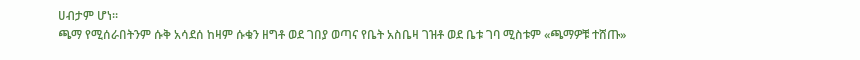ሀብታም ሆነ።
ጫማ የሚሰራበትንም ሱቅ አሳደሰ ከዛም ሱቁን ዘግቶ ወደ ገበያ ወጣና የቤት አስቤዛ ገዝቶ ወደ ቤቱ ገባ ሚስቱም «ጫማዎቹ ተሸጡ»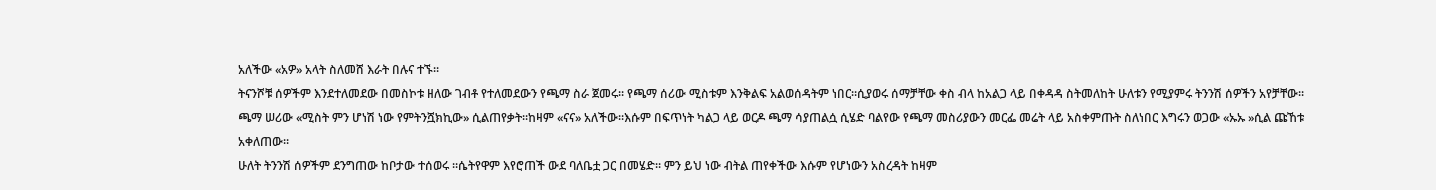አለችው «አዎ» አላት ስለመሸ እራት በሉና ተኙ።
ትናንሾቹ ሰዎችም እንደተለመደው በመስኮቱ ዘለው ገብቶ የተለመደውን የጫማ ስራ ጀመሩ። የጫማ ሰሪው ሚስቱም እንቅልፍ አልወሰዳትም ነበር።ሲያወሩ ሰማቻቸው ቀስ ብላ ከአልጋ ላይ በቀዳዳ ስትመለከት ሁለቱን የሚያምሩ ትንንሽ ሰዎችን አየቻቸው።
ጫማ ሠሪው «ሚስት ምን ሆነሽ ነው የምትንሿክኪው» ሲልጠየቃት።ከዛም «ናና» አለችው።እሱም በፍጥነት ካልጋ ላይ ወርዶ ጫማ ሳያጠልሷ ሲሄድ ባልየው የጫማ መስሪያውን መርፌ መሬት ላይ አስቀምጡት ስለነበር እግሩን ወጋው «ኡኡ »ሲል ጩኸቱ አቀለጠው።
ሁለት ትንንሽ ሰዎችም ደንግጠው ከቦታው ተሰወሩ ።ሴትየዋም እየሮጠች ውደ ባለቤቷ ጋር በመሄድ። ምን ይህ ነው ብትል ጠየቀችው እሱም የሆነውን አስረዳት ከዛም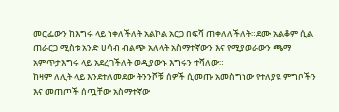መርፌውን ከእግሩ ላይ ነቀለችለት አልኮል አርጋ በፍሻ ጠቀለለችለት።ደሙ አልቆም ሲል ጠራርጋ ሚስቱ አንድ ሀሳብ ብልጭ አለላት አስማተኛውን እና የሚያወራውን ጫማ አምጥታእግሩ ላይ አደረገችለት ወዲያውኑ እግሩን ተሻለው።
ከዛም ለሊት ላይ እንደተለመደው ትንንሾቹ ሰዎች ሲመጡ አመስግነው የተለያዩ ምግቦችን እና መጠጦች ሰጧቸው አስማተኛው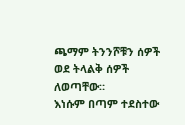ጫማም ትንንሾቹን ሰዎች ወደ ትላልቅ ሰዎች ለወጣቸው።
እነሱም በጣም ተደስተው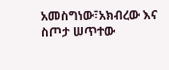አመስግነው፣አክብረው እና ስጦታ ሠጥተው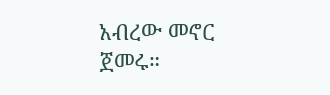አብረው መኖር ጀመሩ።